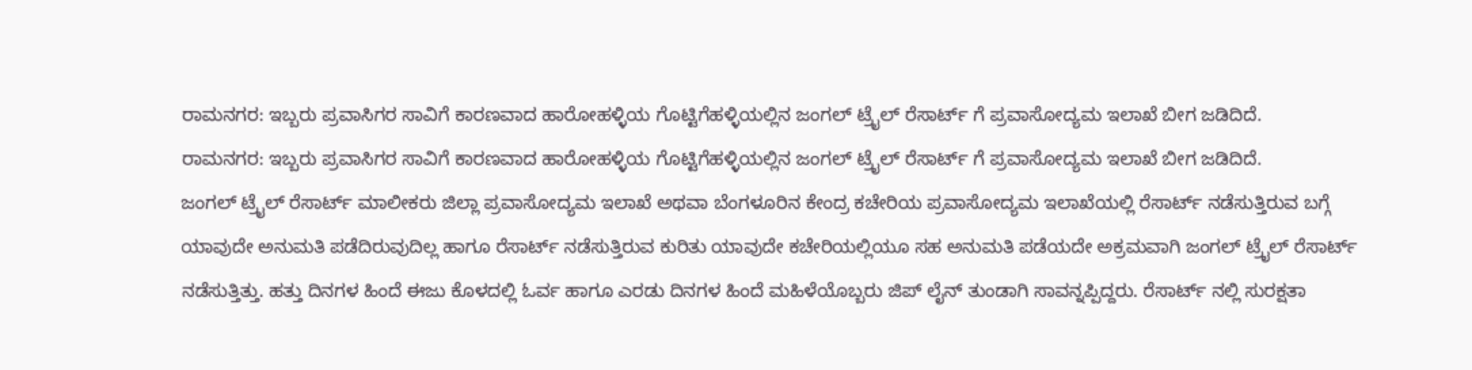ರಾಮನಗರ: ಇಬ್ಬರು ಪ್ರವಾಸಿಗರ ಸಾವಿಗೆ ಕಾರಣವಾದ ಹಾರೋಹಳ್ಳಿಯ ಗೊಟ್ಟಿಗೆಹಳ್ಳಿಯಲ್ಲಿನ ಜಂಗಲ್ ಟ್ರೈಲ್ ರೆಸಾರ್ಟ್ ಗೆ ಪ್ರವಾಸೋದ್ಯಮ ಇಲಾಖೆ ಬೀಗ ಜಡಿದಿದೆ.
ರಾಮನಗರ: ಇಬ್ಬರು ಪ್ರವಾಸಿಗರ ಸಾವಿಗೆ ಕಾರಣವಾದ ಹಾರೋಹಳ್ಳಿಯ ಗೊಟ್ಟಿಗೆಹಳ್ಳಿಯಲ್ಲಿನ ಜಂಗಲ್ ಟ್ರೈಲ್ ರೆಸಾರ್ಟ್ ಗೆ ಪ್ರವಾಸೋದ್ಯಮ ಇಲಾಖೆ ಬೀಗ ಜಡಿದಿದೆ.
ಜಂಗಲ್ ಟ್ರೈಲ್ ರೆಸಾರ್ಟ್ ಮಾಲೀಕರು ಜಿಲ್ಲಾ ಪ್ರವಾಸೋದ್ಯಮ ಇಲಾಖೆ ಅಥವಾ ಬೆಂಗಳೂರಿನ ಕೇಂದ್ರ ಕಚೇರಿಯ ಪ್ರವಾಸೋದ್ಯಮ ಇಲಾಖೆಯಲ್ಲಿ ರೆಸಾರ್ಟ್ ನಡೆಸುತ್ತಿರುವ ಬಗ್ಗೆ ಯಾವುದೇ ಅನುಮತಿ ಪಡೆದಿರುವುದಿಲ್ಲ ಹಾಗೂ ರೆಸಾರ್ಟ್ ನಡೆಸುತ್ತಿರುವ ಕುರಿತು ಯಾವುದೇ ಕಚೇರಿಯಲ್ಲಿಯೂ ಸಹ ಅನುಮತಿ ಪಡೆಯದೇ ಅಕ್ರಮವಾಗಿ ಜಂಗಲ್ ಟ್ರೈಲ್ ರೆಸಾರ್ಟ್ ನಡೆಸುತ್ತಿತ್ತು. ಹತ್ತು ದಿನಗಳ ಹಿಂದೆ ಈಜು ಕೊಳದಲ್ಲಿ ಓರ್ವ ಹಾಗೂ ಎರಡು ದಿನಗಳ ಹಿಂದೆ ಮಹಿಳೆಯೊಬ್ಬರು ಜಿಪ್ ಲೈನ್ ತುಂಡಾಗಿ ಸಾವನ್ನಪ್ಪಿದ್ದರು. ರೆಸಾರ್ಟ್ ನಲ್ಲಿ ಸುರಕ್ಷತಾ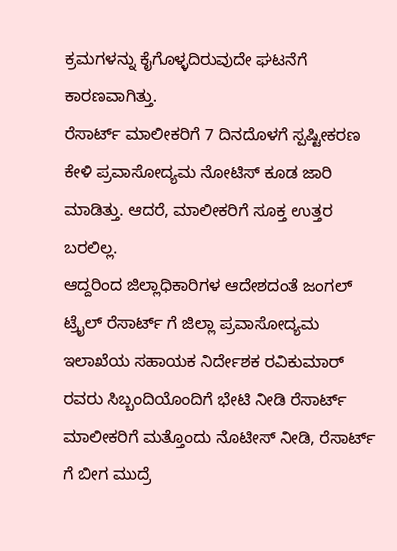ಕ್ರಮಗಳನ್ನು ಕೈಗೊಳ್ಳದಿರುವುದೇ ಘಟನೆಗೆ ಕಾರಣವಾಗಿತ್ತು.
ರೆಸಾರ್ಟ್ ಮಾಲೀಕರಿಗೆ 7 ದಿನದೊಳಗೆ ಸ್ಪಷ್ಟೀಕರಣ ಕೇಳಿ ಪ್ರವಾಸೋದ್ಯಮ ನೋಟಿಸ್ ಕೂಡ ಜಾರಿ ಮಾಡಿತ್ತು. ಆದರೆ, ಮಾಲೀಕರಿಗೆ ಸೂಕ್ತ ಉತ್ತರ ಬರಲಿಲ್ಲ.
ಆದ್ದರಿಂದ ಜಿಲ್ಲಾಧಿಕಾರಿಗಳ ಆದೇಶದಂತೆ ಜಂಗಲ್ ಟ್ರೈಲ್ ರೆಸಾರ್ಟ್ ಗೆ ಜಿಲ್ಲಾ ಪ್ರವಾಸೋದ್ಯಮ ಇಲಾಖೆಯ ಸಹಾಯಕ ನಿರ್ದೇಶಕ ರವಿಕುಮಾರ್ ರವರು ಸಿಬ್ಬಂದಿಯೊಂದಿಗೆ ಭೇಟಿ ನೀಡಿ ರೆಸಾರ್ಟ್ ಮಾಲೀಕರಿಗೆ ಮತ್ತೊಂದು ನೊಟೀಸ್ ನೀಡಿ, ರೆಸಾರ್ಟ್ ಗೆ ಬೀಗ ಮುದ್ರೆ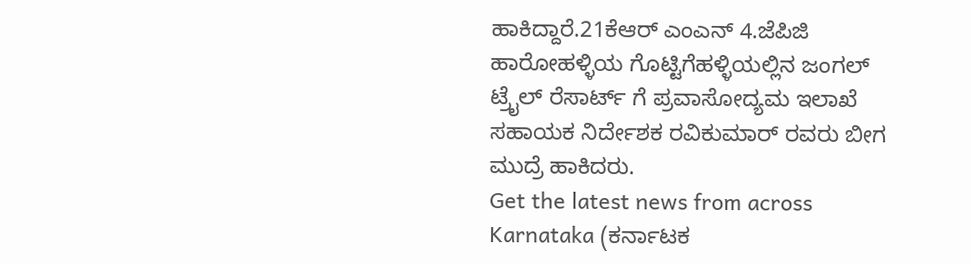ಹಾಕಿದ್ದಾರೆ.21ಕೆಆರ್ ಎಂಎನ್ 4.ಜೆಪಿಜಿ
ಹಾರೋಹಳ್ಳಿಯ ಗೊಟ್ಟಿಗೆಹಳ್ಳಿಯಲ್ಲಿನ ಜಂಗಲ್ ಟ್ರೈಲ್ ರೆಸಾರ್ಟ್ ಗೆ ಪ್ರವಾಸೋದ್ಯಮ ಇಲಾಖೆ ಸಹಾಯಕ ನಿರ್ದೇಶಕ ರವಿಕುಮಾರ್ ರವರು ಬೀಗ ಮುದ್ರೆ ಹಾಕಿದರು.
Get the latest news from across Karnataka (ಕರ್ನಾಟಕ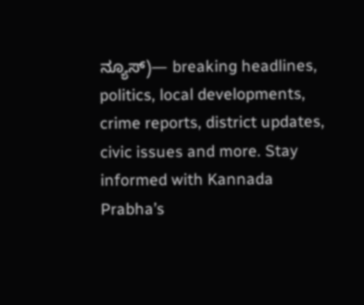ನ್ಯೂಸ್)— breaking headlines, politics, local developments, crime reports, district updates, civic issues and more. Stay informed with Kannada Prabha’s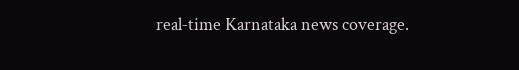real‑time Karnataka news coverage.